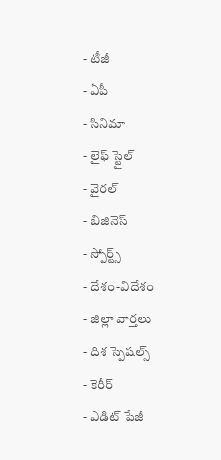- టీజీ
- ఏపీ
- సినిమా
- లైఫ్ స్టైల్
- వైరల్
- బిజినెస్
- స్పోర్ట్స్
- దేశం-విదేశం
- జిల్లా వార్తలు
- దిశ స్పెషల్స్
- కెరీర్
- ఎడిట్ పేజీ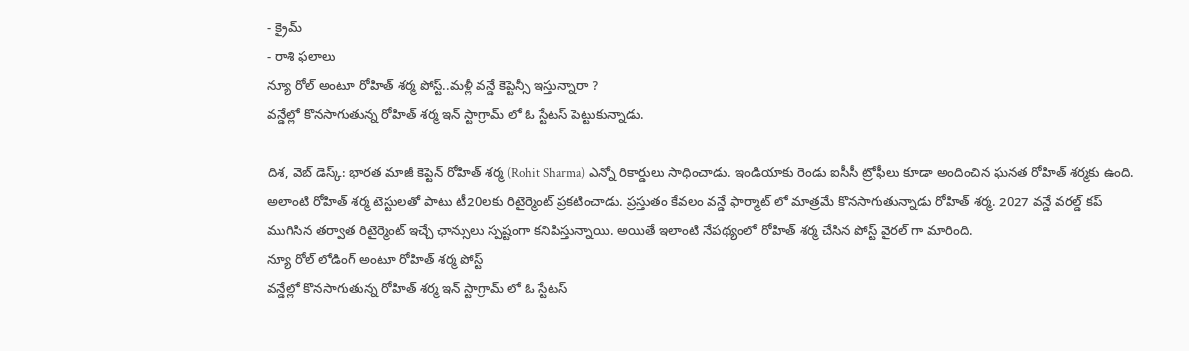- క్రైమ్
- రాశి ఫలాలు
న్యూ రోల్ అంటూ రోహిత్ శర్మ పోస్ట్..మళ్లీ వన్డే కెప్టెన్సీ ఇస్తున్నారా ?
వన్డేల్లో కొనసాగుతున్న రోహిత్ శర్మ ఇన్ స్టాగ్రామ్ లో ఓ స్టేటస్ పెట్టుకున్నాడు.

దిశ, వెబ్ డెస్క్: భారత మాజీ కెప్టెన్ రోహిత్ శర్మ (Rohit Sharma) ఎన్నో రికార్డులు సాధించాడు. ఇండియాకు రెండు ఐసీసీ ట్రోఫీలు కూడా అందించిన ఘనత రోహిత్ శర్మకు ఉంది. అలాంటి రోహిత్ శర్మ టెస్టులతో పాటు టీ20లకు రిటైర్మెంట్ ప్రకటించాడు. ప్రస్తుతం కేవలం వన్డే ఫార్మాట్ లో మాత్రమే కొనసాగుతున్నాడు రోహిత్ శర్మ. 2027 వన్డే వరల్డ్ కప్ ముగిసిన తర్వాత రిటైర్మెంట్ ఇచ్చే ఛాన్సులు స్పష్టంగా కనిపిస్తున్నాయి. అయితే ఇలాంటి నేపథ్యంలో రోహిత్ శర్మ చేసిన పోస్ట్ వైరల్ గా మారింది.
న్యూ రోల్ లోడింగ్ అంటూ రోహిత్ శర్మ పోస్ట్
వన్డేల్లో కొనసాగుతున్న రోహిత్ శర్మ ఇన్ స్టాగ్రామ్ లో ఓ స్టేటస్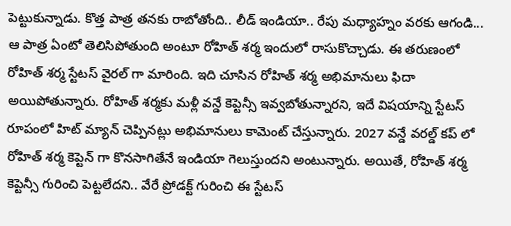పెట్టుకున్నాడు. కొత్త పాత్ర తనకు రాబోతోంది.. లీడ్ ఇండియా.. రేపు మధ్యాహ్నం వరకు ఆగండి... ఆ పాత్ర ఏంటో తెలిసిపోతుంది అంటూ రోహిత్ శర్మ ఇందులో రాసుకొచ్చాడు. ఈ తరుణంలో రోహిత్ శర్మ స్టేటస్ వైరల్ గా మారింది. ఇది చూసిన రోహిత్ శర్మ అభిమానులు ఫిదా అయిపోతున్నారు. రోహిత్ శర్మకు మళ్లీ వన్డే కెప్టెన్సీ ఇవ్వబోతున్నారని, ఇదే విషయాన్ని స్టేటస్ రూపంలో హిట్ మ్యాన్ చెప్పినట్లు అభిమానులు కామెంట్ చేస్తున్నారు. 2027 వన్డే వరల్డ్ కప్ లో రోహిత్ శర్మ కెప్టెన్ గా కొనసాగితేనే ఇండియా గెలుస్తుందని అంటున్నారు. అయితే, రోహిత్ శర్మ కెప్టెన్సీ గురించి పెట్టలేదని.. వేరే ప్రోడక్ట్ గురించి ఈ స్టేటస్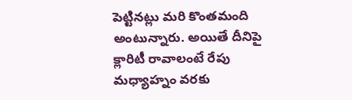పెట్టినట్లు మరి కొంతమంది అంటున్నారు. అయితే దీనిపై క్లారిటీ రావాలంటే రేపు మధ్యాహ్నం వరకు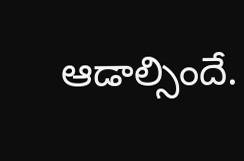ఆడాల్సిందే.